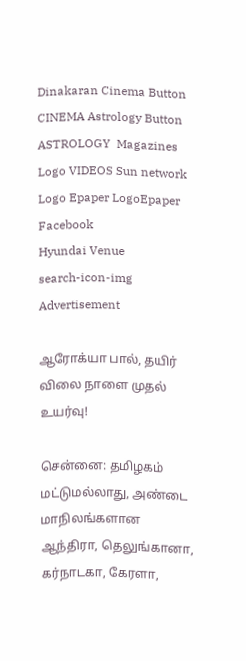Dinakaran Cinema Button CINEMA Astrology Button ASTROLOGY  Magazines Logo VIDEOS Sun network Logo Epaper LogoEpaper Facebook
Hyundai Venue
search-icon-img
Advertisement

ஆரோக்யா பால், தயிர் விலை நாளை முதல் உயர்வு!

சென்னை: தமிழகம் மட்டுமல்லாது, அண்டை மாநிலங்களான ஆந்திரா, தெலுங்கானா, கர்நாடகா, கேரளா,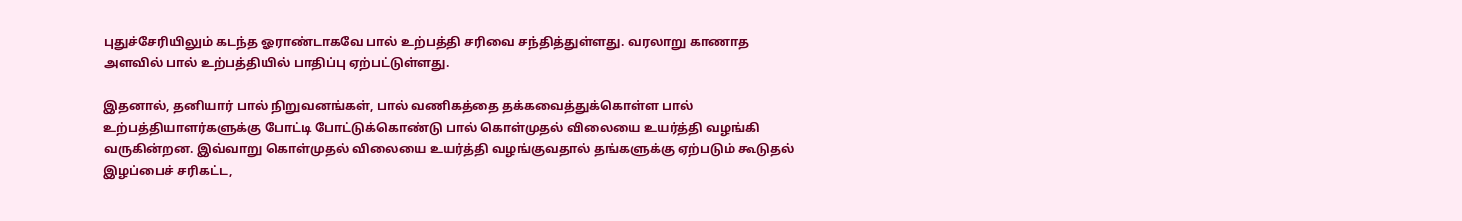புதுச்சேரியிலும் கடந்த ஓராண்டாகவே பால் உற்பத்தி சரிவை சந்தித்துள்ளது. வரலாறு காணாத அளவில் பால் உற்பத்தியில் பாதிப்பு ஏற்பட்டுள்ளது.

இதனால், தனியார் பால் நிறுவனங்கள், பால் வணிகத்தை தக்கவைத்துக்கொள்ள பால் உற்பத்தியாளர்களுக்கு போட்டி போட்டுக்கொண்டு பால் கொள்முதல் விலையை உயர்த்தி வழங்கி வருகின்றன. இவ்வாறு கொள்முதல் விலையை உயர்த்தி வழங்குவதால் தங்களுக்கு ஏற்படும் கூடுதல் இழப்பைச் சரிகட்ட,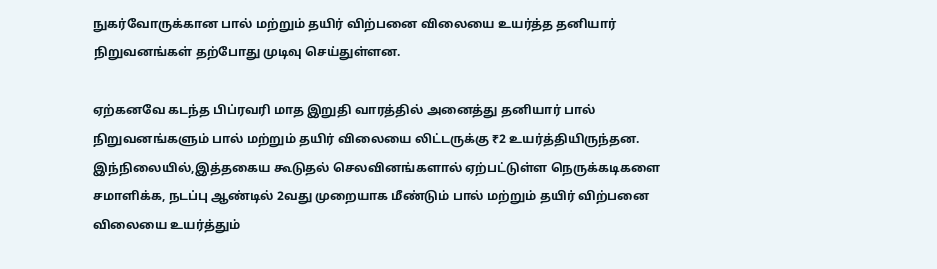நுகர்வோருக்கான பால் மற்றும் தயிர் விற்பனை விலையை உயர்த்த தனியார் நிறுவனங்கள் தற்போது முடிவு செய்துள்ளன.

ஏற்கனவே கடந்த பிப்ரவரி மாத இறுதி வாரத்தில் அனைத்து தனியார் பால் நிறுவனங்களும் பால் மற்றும் தயிர் விலையை லிட்டருக்கு ₹2 உயர்த்தியிருந்தன. இந்நிலையில்,இத்தகைய கூடுதல் செலவினங்களால் ஏற்பட்டுள்ள நெருக்கடிகளை சமாளிக்க, நடப்பு ஆண்டில் 2வது முறையாக மீண்டும் பால் மற்றும் தயிர் விற்பனை விலையை உயர்த்தும்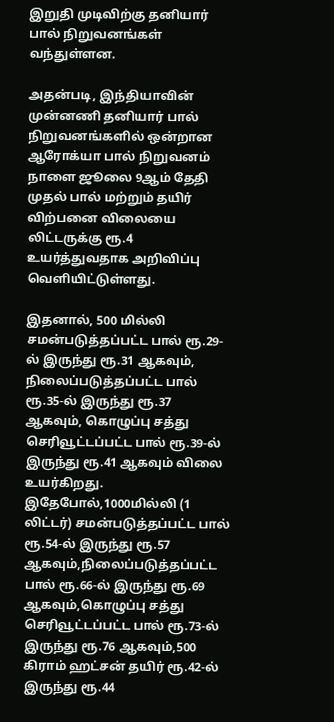இறுதி முடிவிற்கு தனியார் பால் நிறுவனங்கள் வந்துள்ளன.

அதன்படி, இந்தியாவின் முன்னணி தனியார் பால் நிறுவனங்களில் ஒன்றான ஆரோக்யா பால் நிறுவனம் நாளை ஜூலை 9ஆம் தேதி முதல் பால் மற்றும் தயிர் விற்பனை விலையை லிட்டருக்கு ரூ.4 உயர்த்துவதாக அறிவிப்பு வெளியிட்டுள்ளது.

இதனால், 500 மில்லி சமன்படுத்தப்பட்ட பால் ரூ.29-ல் இருந்து ரூ.31 ஆகவும், நிலைப்படுத்தப்பட்ட பால் ரூ.35-ல் இருந்து ரூ.37 ஆகவும், கொழுப்பு சத்து செரிவூட்டப்பட்ட பால் ரூ.39-ல் இருந்து ரூ.41 ஆகவும் விலை உயர்கிறது. இதேபோல்,1000மில்லி (1 லிட்டர்) சமன்படுத்தப்பட்ட பால் ரூ.54-ல் இருந்து ரூ.57 ஆகவும்,நிலைப்படுத்தப்பட்ட பால் ரூ.66-ல் இருந்து ரூ.69 ஆகவும்,கொழுப்பு சத்து செரிவூட்டப்பட்ட பால் ரூ.73-ல் இருந்து ரூ.76 ஆகவும்,500 கிராம் ஹட்சன் தயிர் ரூ.42-ல் இருந்து ரூ.44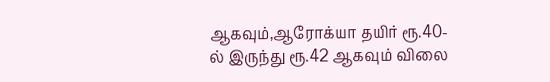ஆகவும்,ஆரோக்யா தயிர் ரூ.40-ல் இருந்து ரூ.42 ஆகவும் விலை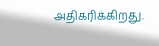அதிகரிக்கிறது.